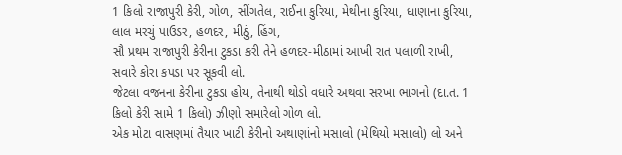1 કિલો રાજાપુરી કેરી, ગોળ, સીંગતેલ, રાઈના કુરિયા, મેથીના કુરિયા, ધાણાના કુરિયા, લાલ મરચું પાઉડર, હળદર, મીઠું, હિંગ,
સૌ પ્રથમ રાજાપુરી કેરીના ટુકડા કરી તેને હળદર-મીઠામાં આખી રાત પલાળી રાખી, સવારે કોરા કપડા પર સૂકવી લો.
જેટલા વજનના કેરીના ટુકડા હોય, તેનાથી થોડો વધારે અથવા સરખા ભાગનો (દા.ત. 1 કિલો કેરી સામે 1 કિલો) ઝીણો સમારેલો ગોળ લો.
એક મોટા વાસણમાં તૈયાર ખાટી કેરીનો અથાણાંનો મસાલો (મેથિયો મસાલો) લો અને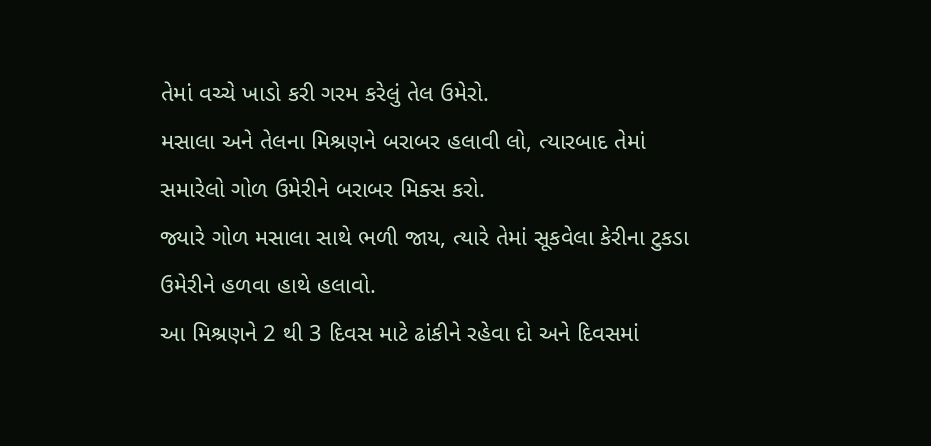તેમાં વચ્ચે ખાડો કરી ગરમ કરેલું તેલ ઉમેરો.
મસાલા અને તેલના મિશ્રણને બરાબર હલાવી લો, ત્યારબાદ તેમાં સમારેલો ગોળ ઉમેરીને બરાબર મિક્સ કરો.
જ્યારે ગોળ મસાલા સાથે ભળી જાય, ત્યારે તેમાં સૂકવેલા કેરીના ટુકડા ઉમેરીને હળવા હાથે હલાવો.
આ મિશ્રણને 2 થી 3 દિવસ માટે ઢાંકીને રહેવા દો અને દિવસમાં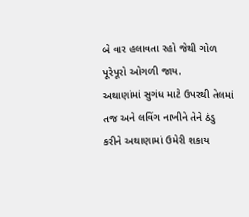બે વાર હલાવતા રહો જેથી ગોળ પૂરેપૂરો ઓગળી જાય.
અથાણાંમાં સુગંધ માટે ઉપરથી તેલમાં તજ અને લવિંગ નાખીને તેને ઠંડુ કરીને અથાણામાં ઉમેરી શકાય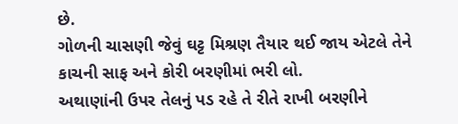છે.
ગોળની ચાસણી જેવું ઘટ્ટ મિશ્રણ તૈયાર થઈ જાય એટલે તેને કાચની સાફ અને કોરી બરણીમાં ભરી લો.
અથાણાંની ઉપર તેલનું પડ રહે તે રીતે રાખી બરણીને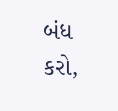બંધ કરો,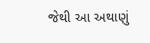જેથી આ અથાણું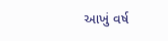આખું વર્ષ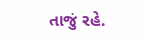તાજું રહે.